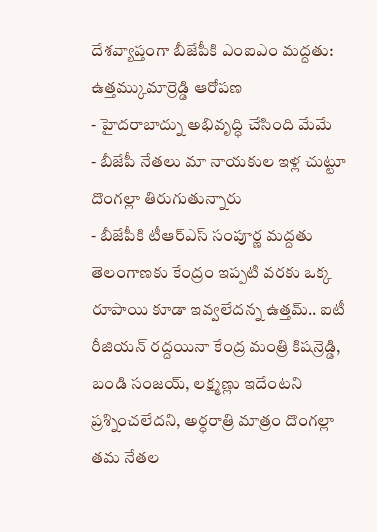దేశవ్యాప్తంగా బీజేపీకి ఎంఐఎం మద్దతు: ఉత్తమ్కుమార్రెడ్డి ఆరోపణ
- హైదరాబాద్ను అభివృద్ధి చేసింది మేమే
- బీజేపీ నేతలు మా నాయకుల ఇళ్ల చుట్టూ దొంగల్లా తిరుగుతున్నారు
- బీజేపీకి టీఆర్ఎస్ సంపూర్ణ మద్దతు
తెలంగాణకు కేంద్రం ఇప్పటి వరకు ఒక్క రూపాయి కూడా ఇవ్వలేదన్న ఉత్తమ్.. ఐటీ రీజియన్ రద్దయినా కేంద్ర మంత్రి కిషన్రెడ్డి, బండి సంజయ్, లక్ష్మణ్లు ఇదేంటని ప్రశ్నించలేదని, అర్ధరాత్రి మాత్రం దొంగల్లా తమ నేతల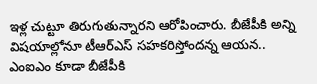ఇళ్ల చుట్టూ తిరుగుతున్నారని ఆరోపించారు. బీజేపీకి అన్ని విషయాల్లోనూ టీఆర్ఎస్ సహకరిస్తోందన్న ఆయన.. ఎంఐఎం కూడా బీజేపీకి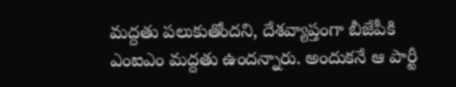మద్దతు పలుకుతోందని, దేశవ్యాప్తంగా బీజేపీకి ఎంఐఎం మద్దతు ఉందన్నారు. అందుకనే ఆ పార్టీ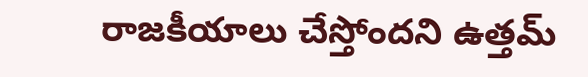రాజకీయాలు చేస్తోందని ఉత్తమ్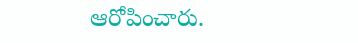ఆరోపించారు.